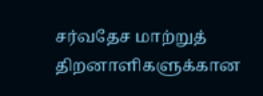சர்வதேச மாற்றுத் திறனாளிகளுக்கான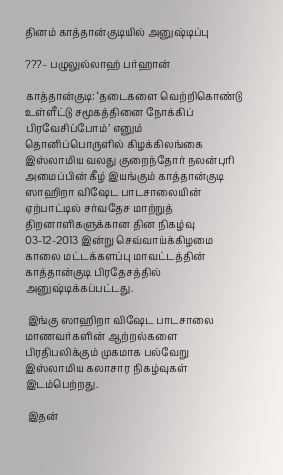தினம் காத்தான்குடியில் அனுஷ்டிப்பு

???– பழுலுல்லாஹ் பர்ஹான்

காத்தான்குடி: ‘தடைகளை வெற்றிகொண்டு உள்ளீட்டு சமூகத்தினை நோக்கிப் பிரவேசிப்போம்’ எனும் தொனிப்பொருளில் கிழக்கிலங்கை இஸ்லாமிய வலது குறைந்தோர் நலன்புரி அமைப்பின் கீழ் இயங்கும் காத்தான்குடி ஸாஹிறா விஷேட பாடசாலையின் ஏற்பாட்டில் சர்வதேச மாற்றுத் திறனாளிகளுக்கான தின நிகழ்வு 03-12-2013 இன்று செவ்வாய்க்கிழமை காலை மட்டக்களப்பு மாவட்டத்தின் காத்தான்குடி பிரதேசத்தில் அனுஷ்டிக்கப்பட்டது.

 இங்கு ஸாஹிறா விஷேட பாடசாலை மாணவர்களின் ஆற்றல்களை பிரதிபலிக்கும் முகமாக பல்வேறு இஸ்லாமிய கலாசார நிகழ்வுகள் இடம்பெற்றது.

 இதன்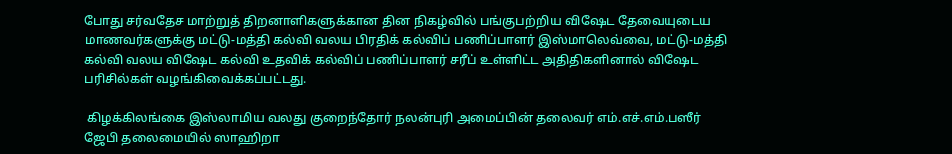போது சர்வதேச மாற்றுத் திறனாளிகளுக்கான தின நிகழ்வில் பங்குபற்றிய விஷேட தேவையுடைய மாணவர்களுக்கு மட்டு-மத்தி கல்வி வலய பிரதிக் கல்விப் பணிப்பாளர் இஸ்மாலெவ்வை, மட்டு-மத்தி கல்வி வலய விஷேட கல்வி உதவிக் கல்விப் பணிப்பாளர் சரீப் உள்ளிட்ட அதிதிகளினால் விஷேட பரிசில்கள் வழங்கிவைக்கப்பட்டது.

 கிழக்கிலங்கை இஸ்லாமிய வலது குறைந்தோர் நலன்புரி அமைப்பின் தலைவர் எம்.எச்.எம்.பஸீர் ஜேபி தலைமையில் ஸாஹிறா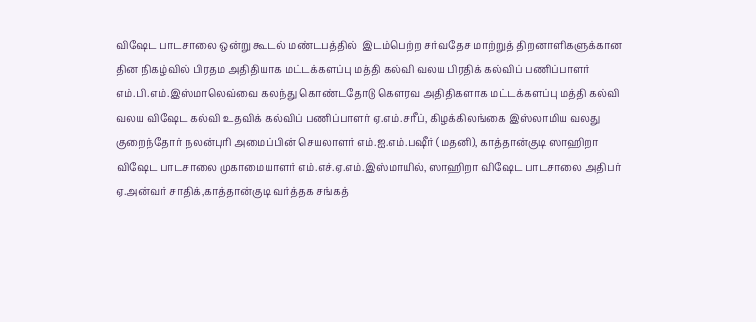விஷேட பாடசாலை ஒன்று கூடல் மண்டபத்தில்  இடம்பெற்ற சர்வதேச மாற்றுத் திறனாளிகளுக்கான தின நிகழ்வில் பிரதம அதிதியாக மட்டக்களப்பு மத்தி கல்வி வலய பிரதிக் கல்விப் பணிப்பாளர் எம்.பி.எம்.இஸ்மாலெவ்வை கலந்து கொண்டதோடு கௌரவ அதிதிகளாக மட்டக்களப்பு மத்தி கல்வி வலய விஷேட கல்வி உதவிக் கல்விப் பணிப்பாளர் ஏ.எம்.சரீப், கிழக்கிலங்கை இஸ்லாமிய வலது குறைந்தோர் நலன்புரி அமைப்பின் செயலாளர் எம்.ஐ.எம்.பஷீர் (மதனி), காத்தான்குடி ஸாஹிறா விஷேட பாடசாலை முகாமையாளர் எம்.எச்.ஏ.எம்.இஸ்மாயில், ஸாஹிறா விஷேட பாடசாலை அதிபர் ஏ.அன்வர் சாதிக்,காத்தான்குடி வர்த்தக சங்கத்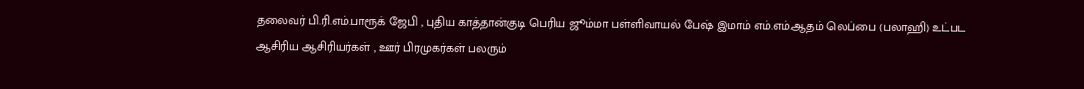தலைவர் பி.ரி.எம்.பாரூக் ஜேபி , புதிய காத்தான்குடி பெரிய ஜூம்மா பள்ளிவாயல் பேஷ் இமாம் எம்.எம்.ஆதம் லெப்பை (பலாஹி) உட்பட ஆசிரிய ஆசிரியர்கள் , ஊர் பிரமுகர்கள் பலரும்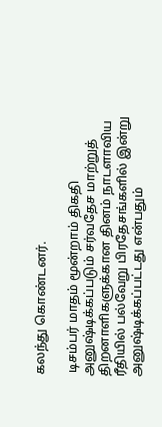கலந்து கொண்டனர்.

 டிசம்பர் மாதம் மூன்றாம் திகதி அனுஷ்டிக்கப்படும் சர்வதேச மாற்றுத் திறனாளிகளுக்கான தினம் நாடளாவிய ரீதியில் பல்வேறு பிரதேசங்களில் இன்று அனுஷ்டிக்கப்பட்டது என்பதும்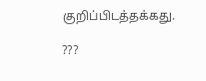குறிப்பிடத்தக்கது.

???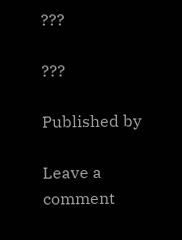???

???

Published by

Leave a comment